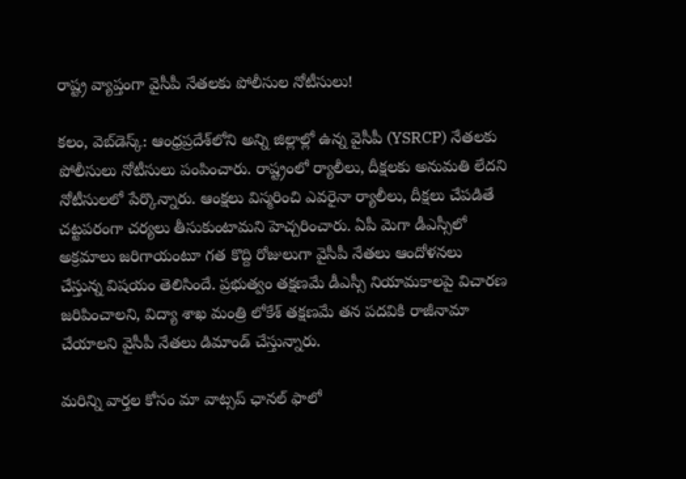రాష్ట్ర వ్యాప్తంగా వైసీపీ నేత‌ల‌కు పోలీసుల‌ నోటీసులు!

క‌లం, వెబ్‌డెస్క్‌: ఆంధ్ర‌ప్ర‌దేశ్‌లోని అన్ని జిల్లాల్లో ఉన్న వైసీపీ (YSRCP) నేత‌ల‌కు పోలీసులు నోటీసులు పంపించారు. రాష్ట్రంలో ర్యాలీలు, దీక్ష‌ల‌కు అనుమ‌తి లేద‌ని నోటీసుల‌లో పేర్కొన్నారు. ఆంక్ష‌లు విస్మ‌రించి ఎవ‌రైనా ర్యాలీలు, దీక్ష‌లు చేప‌డితే చ‌ట్ట‌ప‌రంగా చ‌ర్య‌లు తీసుకుంటామ‌ని హెచ్చ‌రించారు. ఏపీ మెగా డీఎస్సీలో అక్ర‌మాలు జ‌రిగాయంటూ గ‌త కొద్ది రోజులుగా వైసీపీ నేత‌లు ఆందోళ‌న‌లు చేస్తున్న విష‌యం తెలిసిందే. ప్ర‌భుత్వం త‌క్ష‌ణ‌మే డీఎస్సీ నియామ‌కాల‌పై విచార‌ణ జ‌రిపించాల‌ని, విద్యా శాఖ మంత్రి లోకేశ్ త‌క్ష‌ణ‌మే త‌న ప‌ద‌వికి రాజీనామా చేయాల‌ని వైసీపీ నేత‌లు డిమాండ్ చేస్తున్నారు.

మ‌రిన్ని వార్త‌ల కోసం మా వాట్స‌ప్ ఛాన‌ల్ ఫాలో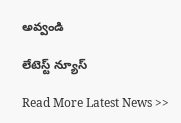అవ్వండి

లేటెస్ట్ న్యూస్‌

Read More Latest News >>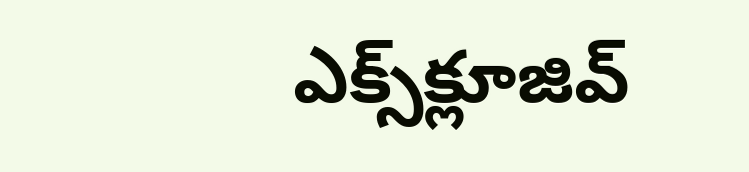ఎక్స్‌క్లూజివ్‌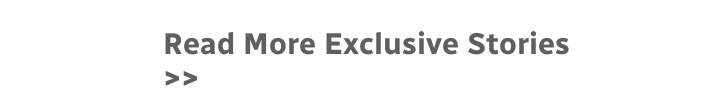Read More Exclusive Stories >>